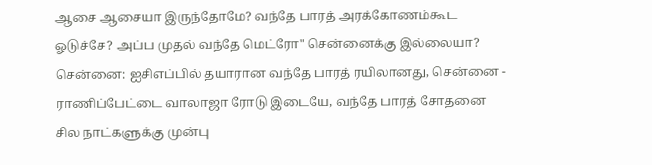ஆசை ஆசையா இருந்தோமே? வந்தே பாரத் அரக்கோணம்கூட ஓடுச்சே? அப்ப முதல் வந்தே மெட்ரோ" சென்னைக்கு இல்லையா?
சென்னை: ஐசிஎப்பில் தயாரான வந்தே பாரத் ரயிலானது, சென்னை - ராணிப்பேட்டை வாலாஜா ரோடு இடையே, வந்தே பாரத் சோதனை சில நாட்களுக்கு முன்பு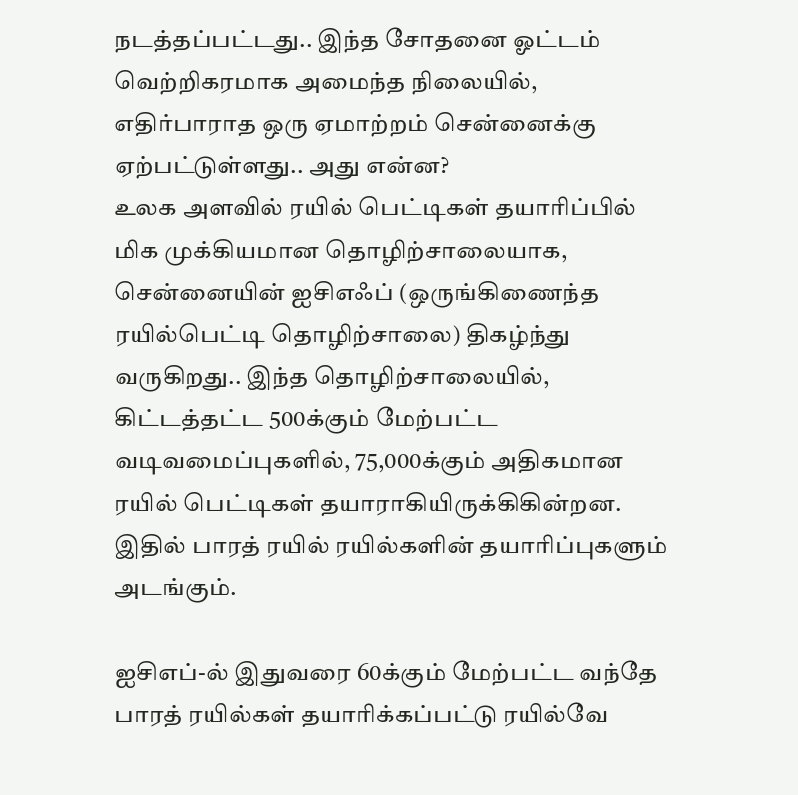நடத்தப்பட்டது.. இந்த சோதனை ஓட்டம் வெற்றிகரமாக அமைந்த நிலையில், எதிர்பாராத ஒரு ஏமாற்றம் சென்னைக்கு ஏற்பட்டுள்ளது.. அது என்ன?
உலக அளவில் ரயில் பெட்டிகள் தயாரிப்பில் மிக முக்கியமான தொழிற்சாலையாக, சென்னையின் ஐசிஎஃப் (ஒருங்கிணைந்த ரயில்பெட்டி தொழிற்சாலை) திகழ்ந்து வருகிறது.. இந்த தொழிற்சாலையில், கிட்டத்தட்ட 500க்கும் மேற்பட்ட வடிவமைப்புகளில், 75,000க்கும் அதிகமான ரயில் பெட்டிகள் தயாராகியிருக்கிகின்றன. இதில் பாரத் ரயில் ரயில்களின் தயாரிப்புகளும் அடங்கும்.

ஐசிஎப்-ல் இதுவரை 60க்கும் மேற்பட்ட வந்தே பாரத் ரயில்கள் தயாரிக்கப்பட்டு ரயில்வே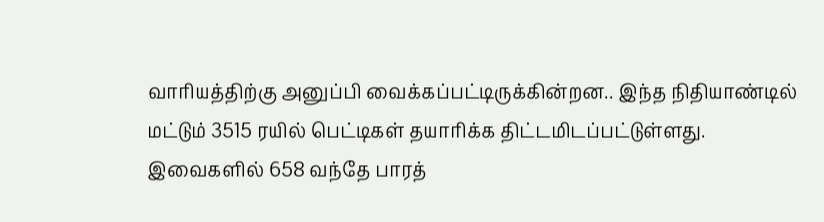வாரியத்திற்கு அனுப்பி வைக்கப்பட்டிருக்கின்றன.. இந்த நிதியாண்டில் மட்டும் 3515 ரயில் பெட்டிகள் தயாரிக்க திட்டமிடப்பட்டுள்ளது. இவைகளில் 658 வந்தே பாரத்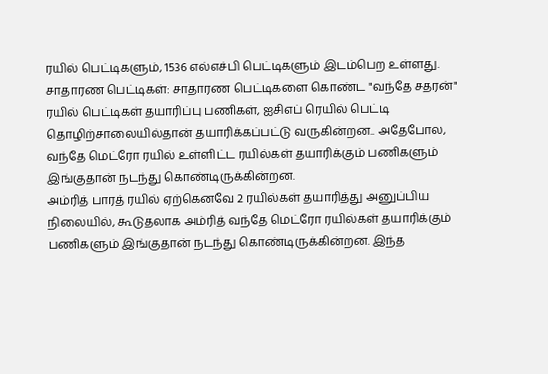ரயில் பெட்டிகளும், 1536 எல்எச்பி பெட்டிகளும் இடம்பெற உள்ளது.
சாதாரண பெட்டிகள்: சாதாரண பெட்டிகளை கொண்ட "வந்தே சதரன்" ரயில் பெட்டிகள் தயாரிப்பு பணிகள், ஐசிஎப் ரெயில் பெட்டி தொழிற்சாலையில்தான் தயாரிக்கப்பட்டு வருகின்றன.. அதேபோல, வந்தே மெட்ரோ ரயில் உள்ளிட்ட ரயில்கள் தயாரிக்கும் பணிகளும் இங்குதான் நடந்து கொண்டிருக்கின்றன.
அம்ரித் பாரத் ரயில் ஏற்கெனவே 2 ரயில்கள் தயாரித்து அனுப்பிய நிலையில், கூடுதலாக அம்ரித் வந்தே மெட்ரோ ரயில்கள் தயாரிக்கும் பணிகளும் இங்குதான் நடந்து கொண்டிருக்கின்றன. இந்த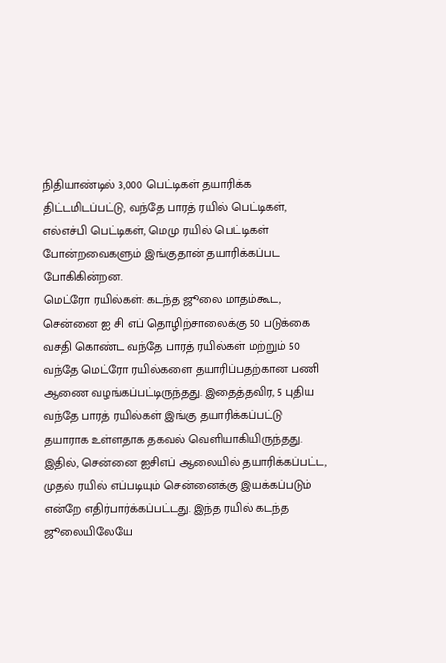நிதியாண்டில் 3,000 பெட்டிகள் தயாரிக்க திட்டமிடப்பட்டு, வந்தே பாரத் ரயில் பெட்டிகள், எல்எச்பி பெட்டிகள், மெமு ரயில் பெட்டிகள் போன்றவைகளும் இங்குதான் தயாரிக்கப்பட போகிகின்றன.
மெட்ரோ ரயில்கள்: கடந்த ஜூலை மாதம்கூட, சென்னை ஐ சி எப் தொழிற்சாலைக்கு 50 படுக்கை வசதி கொண்ட வந்தே பாரத் ரயில்கள் மற்றும் 50 வந்தே மெட்ரோ ரயில்களை தயாரிப்பதற்கான பணி ஆணை வழங்கப்பட்டிருந்தது. இதைத்தவிர, 5 புதிய வந்தே பாரத் ரயில்கள் இங்கு தயாரிக்கப்பட்டு தயாராக உள்ளதாக தகவல் வெளியாகியிருந்தது.
இதில், சென்னை ஐசிஎப் ஆலையில் தயாரிக்கப்பட்ட, முதல் ரயில் எப்படியும் சென்னைக்கு இயக்கப்படும் என்றே எதிர்பார்க்கப்பட்டது. இந்த ரயில் கடந்த ஜூலையிலேயே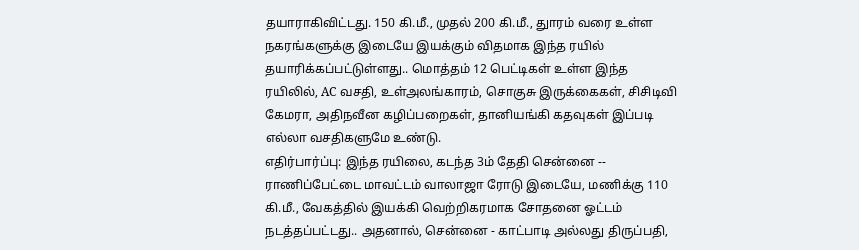தயாராகிவிட்டது. 150 கி.மீ., முதல் 200 கி.மீ., துாரம் வரை உள்ள நகரங்களுக்கு இடையே இயக்கும் விதமாக இந்த ரயில் தயாரிக்கப்பட்டுள்ளது.. மொத்தம் 12 பெட்டிகள் உள்ள இந்த ரயிலில், AC வசதி, உள்அலங்காரம், சொகுசு இருக்கைகள், சிசிடிவி கேமரா, அதிநவீன கழிப்பறைகள், தானியங்கி கதவுகள் இப்படி எல்லா வசதிகளுமே உண்டு.
எதிர்பார்ப்பு: இந்த ரயிலை, கடந்த 3ம் தேதி சென்னை -- ராணிப்பேட்டை மாவட்டம் வாலாஜா ரோடு இடையே, மணிக்கு 110 கி.மீ., வேகத்தில் இயக்கி வெற்றிகரமாக சோதனை ஓட்டம் நடத்தப்பட்டது.. அதனால், சென்னை - காட்பாடி அல்லது திருப்பதி,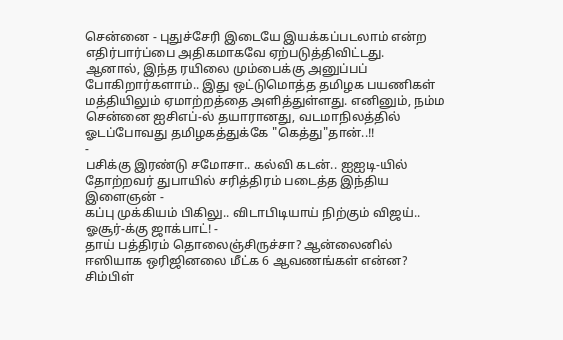சென்னை - புதுச்சேரி இடையே இயக்கப்படலாம் என்ற எதிர்பார்ப்பை அதிகமாகவே ஏற்படுத்திவிட்டது.
ஆனால், இந்த ரயிலை மும்பைக்கு அனுப்பப் போகிறார்களாம்.. இது ஒட்டுமொத்த தமிழக பயணிகள் மத்தியிலும் ஏமாற்றத்தை அளித்துள்ளது. எனினும், நம்ம சென்னை ஐசிஎப்-ல் தயாரானது, வடமாநிலத்தில் ஓடப்போவது தமிழகத்துக்கே "கெத்து"தான்..!!
-
பசிக்கு இரண்டு சமோசா.. கல்வி கடன்.. ஐஐடி-யில் தோற்றவர் துபாயில் சரித்திரம் படைத்த இந்திய இளைஞன் -
கப்பு முக்கியம் பிகிலு.. விடாபிடியாய் நிற்கும் விஜய்.. ஓசூர்-க்கு ஜாக்பாட்! -
தாய் பத்திரம் தொலைஞ்சிருச்சா? ஆன்லைனில் ஈஸியாக ஒரிஜினலை மீட்க 6 ஆவணங்கள் என்ன? சிம்பிள்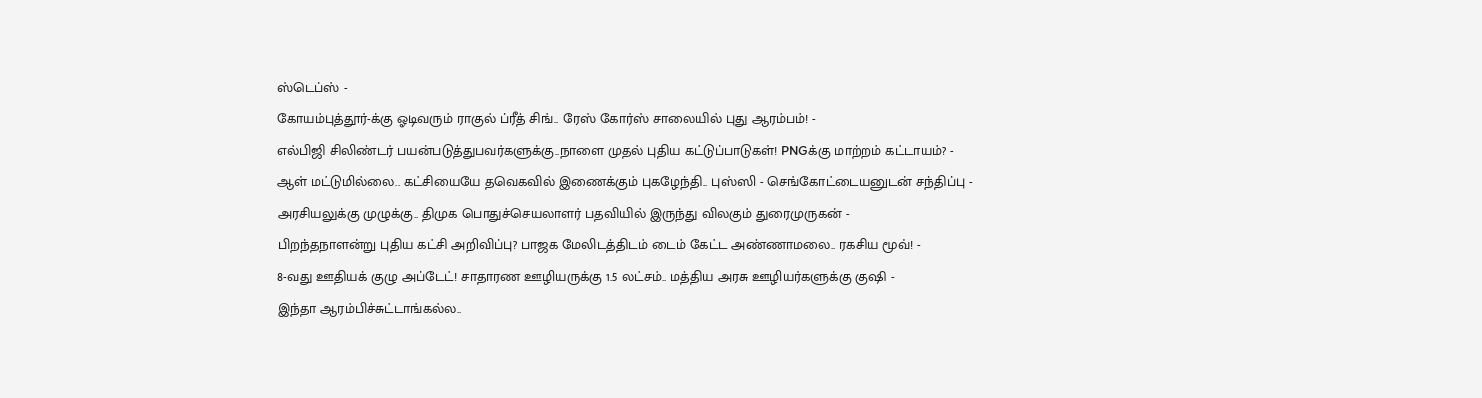ஸ்டெப்ஸ் -
கோயம்புத்தூர்-க்கு ஓடிவரும் ராகுல் ப்ரீத் சிங்.. ரேஸ் கோர்ஸ் சாலையில் புது ஆரம்பம்! -
எல்பிஜி சிலிண்டர் பயன்படுத்துபவர்களுக்கு..நாளை முதல் புதிய கட்டுப்பாடுகள்! PNGக்கு மாற்றம் கட்டாயம்? -
ஆள் மட்டுமில்லை.. கட்சியையே தவெகவில் இணைக்கும் புகழேந்தி.. புஸ்ஸி - செங்கோட்டையனுடன் சந்திப்பு -
அரசியலுக்கு முழுக்கு.. திமுக பொதுச்செயலாளர் பதவியில் இருந்து விலகும் துரைமுருகன் -
பிறந்தநாளன்று புதிய கட்சி அறிவிப்பு? பாஜக மேலிடத்திடம் டைம் கேட்ட அண்ணாமலை.. ரகசிய மூவ்! -
8-வது ஊதியக் குழு அப்டேட்! சாதாரண ஊழியருக்கு 1.5 லட்சம்.. மத்திய அரசு ஊழியர்களுக்கு குஷி -
இந்தா ஆரம்பிச்சுட்டாங்கல்ல..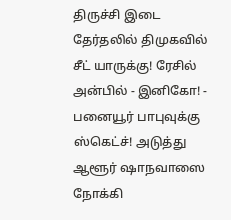திருச்சி இடை தேர்தலில் திமுகவில் சீட் யாருக்கு! ரேசில் அன்பில் - இனிகோ! -
பனையூர் பாபுவுக்கு ஸ்கெட்ச்! அடுத்து ஆளூர் ஷாநவாஸை நோக்கி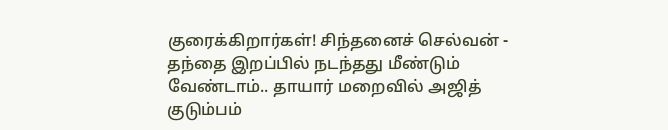குரைக்கிறார்கள்! சிந்தனைச் செல்வன் -
தந்தை இறப்பில் நடந்தது மீண்டும் வேண்டாம்.. தாயார் மறைவில் அஜித் குடும்பம்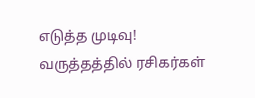எடுத்த முடிவு! வருத்தத்தில் ரசிகர்கள்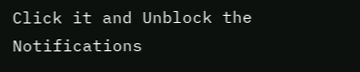Click it and Unblock the Notifications